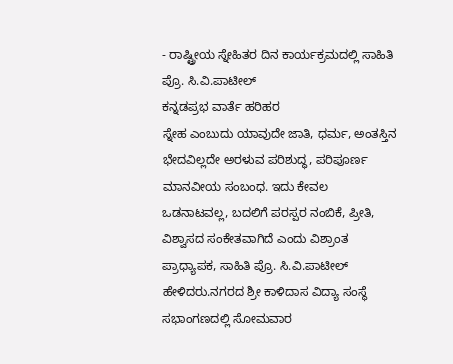- ರಾಷ್ಟ್ರೀಯ ಸ್ನೇಹಿತರ ದಿನ ಕಾರ್ಯಕ್ರಮದಲ್ಲಿ ಸಾಹಿತಿ ಪ್ರೊ. ಸಿ.ವಿ.ಪಾಟೀಲ್
ಕನ್ನಡಪ್ರಭ ವಾರ್ತೆ ಹರಿಹರ
ಸ್ನೇಹ ಎಂಬುದು ಯಾವುದೇ ಜಾತಿ, ಧರ್ಮ, ಅಂತಸ್ತಿನ ಭೇದವಿಲ್ಲದೇ ಅರಳುವ ಪರಿಶುದ್ಧ, ಪರಿಪೂರ್ಣ ಮಾನವೀಯ ಸಂಬಂಧ. ಇದು ಕೇವಲ ಒಡನಾಟವಲ್ಲ, ಬದಲಿಗೆ ಪರಸ್ಪರ ನಂಬಿಕೆ, ಪ್ರೀತಿ, ವಿಶ್ವಾಸದ ಸಂಕೇತವಾಗಿದೆ ಎಂದು ವಿಶ್ರಾಂತ ಪ್ರಾಧ್ಯಾಪಕ, ಸಾಹಿತಿ ಪ್ರೊ. ಸಿ.ವಿ.ಪಾಟೀಲ್ ಹೇಳಿದರು.ನಗರದ ಶ್ರೀ ಕಾಳಿದಾಸ ವಿದ್ಯಾ ಸಂಸ್ಥೆ ಸಭಾಂಗಣದಲ್ಲಿ ಸೋಮವಾರ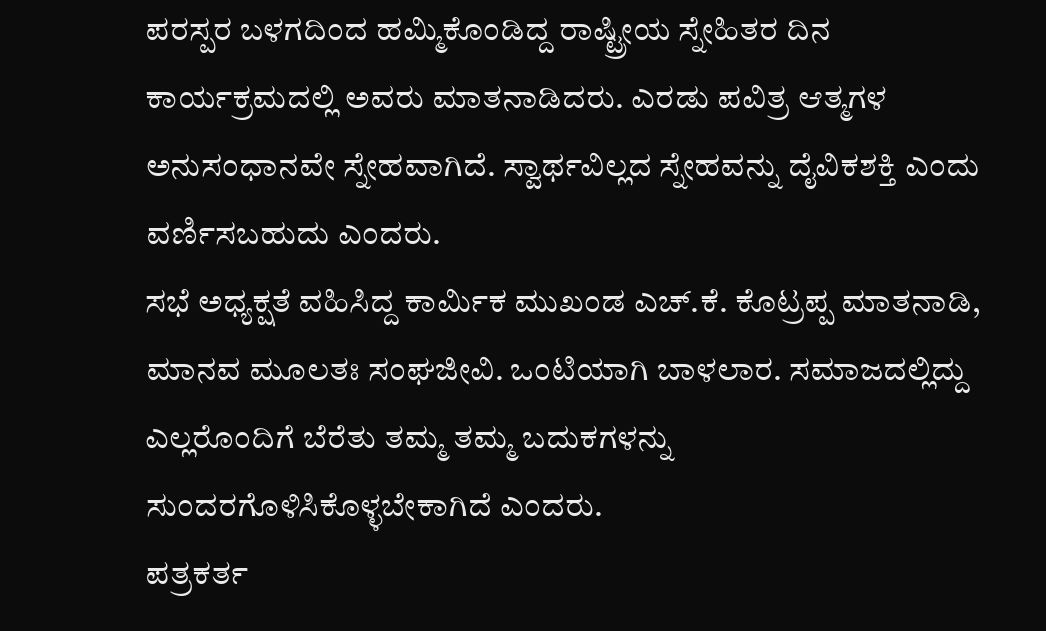ಪರಸ್ಪರ ಬಳಗದಿಂದ ಹಮ್ಮಿಕೊಂಡಿದ್ದ ರಾಷ್ಟ್ರೀಯ ಸ್ನೇಹಿತರ ದಿನ ಕಾರ್ಯಕ್ರಮದಲ್ಲಿ ಅವರು ಮಾತನಾಡಿದರು. ಎರಡು ಪವಿತ್ರ ಆತ್ಮಗಳ ಅನುಸಂಧಾನವೇ ಸ್ನೇಹವಾಗಿದೆ. ಸ್ವಾರ್ಥವಿಲ್ಲದ ಸ್ನೇಹವನ್ನು ದೈವಿಕಶಕ್ತಿ ಎಂದು ವರ್ಣಿಸಬಹುದು ಎಂದರು.
ಸಭೆ ಅಧ್ಯಕ್ಷತೆ ವಹಿಸಿದ್ದ ಕಾರ್ಮಿಕ ಮುಖಂಡ ಎಚ್.ಕೆ. ಕೊಟ್ರಪ್ಪ ಮಾತನಾಡಿ, ಮಾನವ ಮೂಲತಃ ಸಂಘಜೀವಿ. ಒಂಟಿಯಾಗಿ ಬಾಳಲಾರ. ಸಮಾಜದಲ್ಲಿದ್ದು ಎಲ್ಲರೊಂದಿಗೆ ಬೆರೆತು ತಮ್ಮ ತಮ್ಮ ಬದುಕಗಳನ್ನು ಸುಂದರಗೊಳಿಸಿಕೊಳ್ಳಬೇಕಾಗಿದೆ ಎಂದರು.
ಪತ್ರಕರ್ತ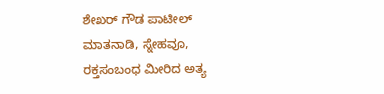ಶೇಖರ್ ಗೌಡ ಪಾಟೀಲ್ ಮಾತನಾಡಿ, ಸ್ನೇಹವೂ, ರಕ್ತಸಂಬಂಧ ಮೀರಿದ ಅತ್ಯ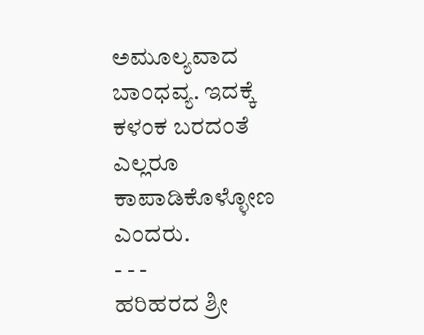ಅಮೂಲ್ಯವಾದ ಬಾಂಧವ್ಯ. ಇದಕ್ಕೆ ಕಳಂಕ ಬರದಂತೆ ಎಲ್ಲರೂ ಕಾಪಾಡಿಕೊಳ್ಳೋಣ ಎಂದರು.
- - -
ಹರಿಹರದ ಶ್ರೀ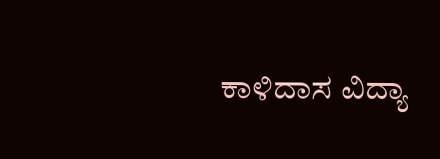ಕಾಳಿದಾಸ ವಿದ್ಯಾ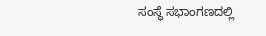ಸಂಸ್ಥೆ ಸಭಾಂಗಣದಲ್ಲಿ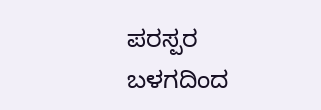ಪರಸ್ಪರ ಬಳಗದಿಂದ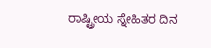ರಾಷ್ಟ್ರೀಯ ಸ್ನೇಹಿತರ ದಿನ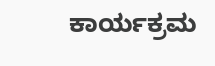ಕಾರ್ಯಕ್ರಮ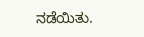ನಡೆಯಿತು.